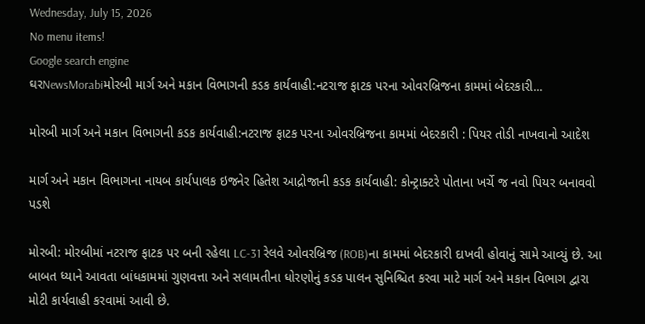Wednesday, July 15, 2026
No menu items!
Google search engine
ઘરNewsMorabiમોરબી માર્ગ અને મકાન વિભાગની કડક કાર્યવાહી:નટરાજ ફાટક પરના ઓવરબ્રિજના કામમાં બેદરકારી...

મોરબી માર્ગ અને મકાન વિભાગની કડક કાર્યવાહી:નટરાજ ફાટક પરના ઓવરબ્રિજના કામમાં બેદરકારી : પિયર તોડી નાખવાનો આદેશ

માર્ગ અને મકાન વિભાગના નાયબ કાર્યપાલક ઇજનેર હિતેશ આદ્રોજાની કડક કાર્યવાહી: કોન્ટ્રાક્ટરે પોતાના ખર્ચે જ નવો પિયર બનાવવો પડશે

મોરબી: મોરબીમાં નટરાજ ફાટક પર બની રહેલા LC-31 રેલવે ઓવરબ્રિજ (ROB)ના કામમાં બેદરકારી દાખવી હોવાનું સામે આવ્યું છે. આ બાબત ધ્યાને આવતા બાંધકામમાં ગુણવત્તા અને સલામતીના ધોરણોનું કડક પાલન સુનિશ્ચિત કરવા માટે માર્ગ અને મકાન વિભાગ દ્વારા મોટી કાર્યવાહી કરવામાં આવી છે.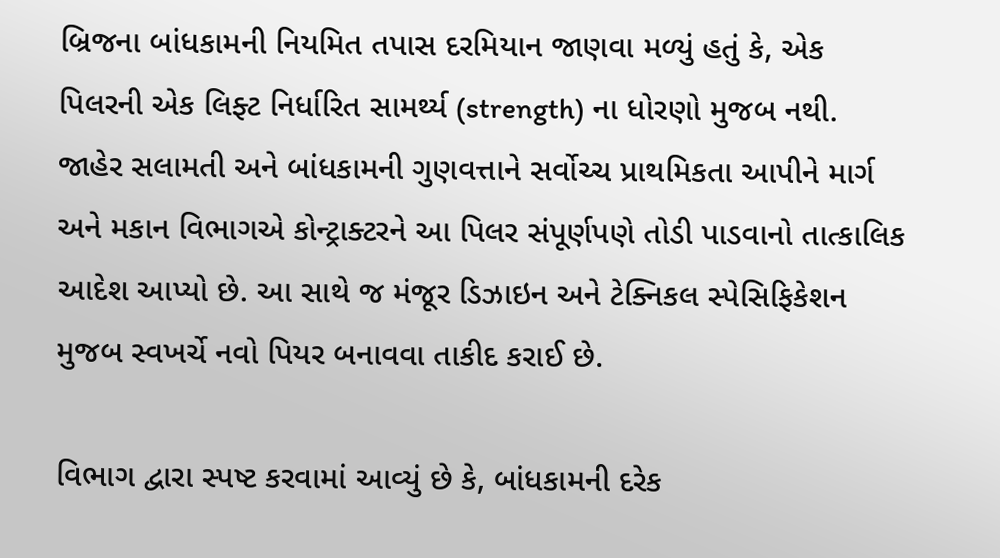બ્રિજના બાંધકામની નિયમિત તપાસ દરમિયાન જાણવા મળ્યું હતું કે, એક પિલરની એક લિફ્ટ નિર્ધારિત સામર્થ્ય (strength) ના ધોરણો મુજબ નથી. જાહેર સલામતી અને બાંધકામની ગુણવત્તાને સર્વોચ્ચ પ્રાથમિકતા આપીને માર્ગ અને મકાન વિભાગએ કોન્ટ્રાક્ટરને આ પિલર સંપૂર્ણપણે તોડી પાડવાનો તાત્કાલિક આદેશ આપ્યો છે. આ સાથે જ મંજૂર ડિઝાઇન અને ટેક્નિકલ સ્પેસિફિકેશન મુજબ સ્વખર્ચે નવો પિયર બનાવવા તાકીદ કરાઈ છે.

વિભાગ દ્વારા સ્પષ્ટ કરવામાં આવ્યું છે કે, બાંધકામની દરેક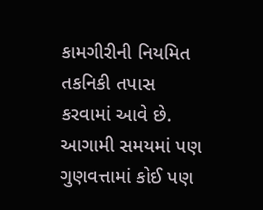કામગીરીની નિયમિત તકનિકી તપાસ કરવામાં આવે છે. આગામી સમયમાં પણ ગુણવત્તામાં કોઈ પણ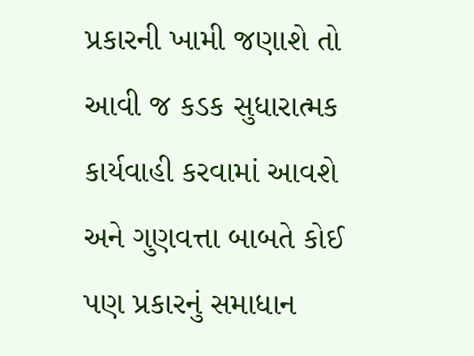પ્રકારની ખામી જણાશે તો આવી જ કડક સુધારાત્મક કાર્યવાહી કરવામાં આવશે અને ગુણવત્તા બાબતે કોઈ પણ પ્રકારનું સમાધાન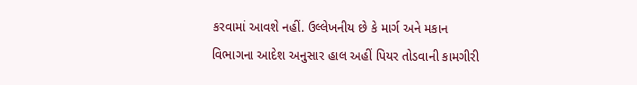કરવામાં આવશે નહીં. ઉલ્લેખનીય છે કે માર્ગ અને મકાન વિભાગના આદેશ અનુસાર હાલ અહીં પિયર તોડવાની કામગીરી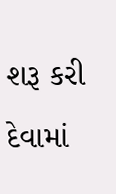શરૂ કરી દેવામાં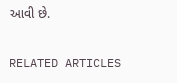આવી છે.

RELATED ARTICLES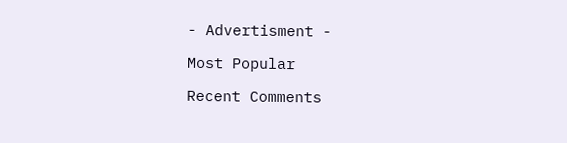- Advertisment -

Most Popular

Recent Comments